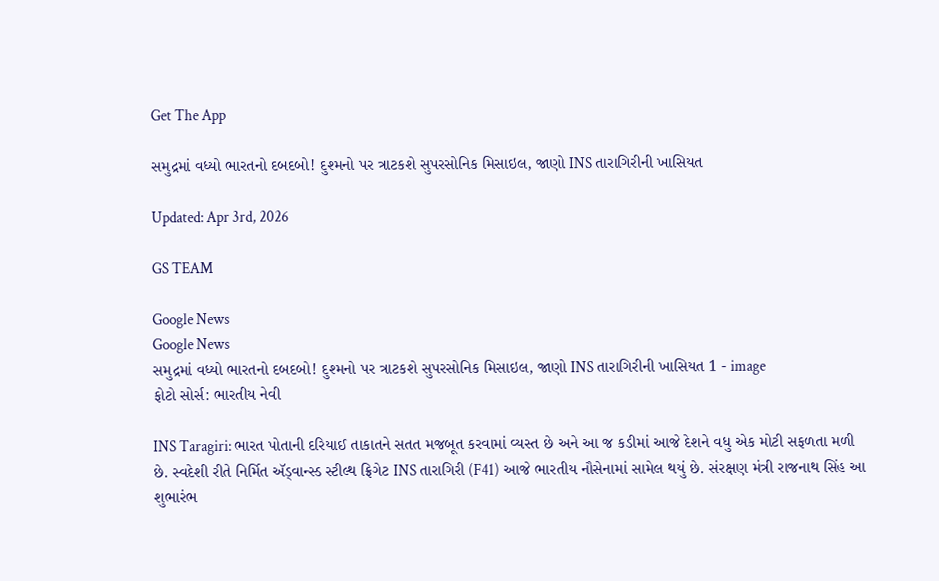Get The App

સમુદ્રમાં વધ્યો ભારતનો દબદબો! દુશ્મનો પર ત્રાટકશે સુપરસોનિક મિસાઇલ, જાણો INS તારાગિરીની ખાસિયત

Updated: Apr 3rd, 2026

GS TEAM

Google News
Google News
સમુદ્રમાં વધ્યો ભારતનો દબદબો! દુશ્મનો પર ત્રાટકશે સુપરસોનિક મિસાઇલ, જાણો INS તારાગિરીની ખાસિયત 1 - image
ફોટો સોર્સ: ભારતીય નેવી

INS Taragiri: ભારત પોતાની દરિયાઈ તાકાતને સતત મજબૂત કરવામાં વ્યસ્ત છે અને આ જ કડીમાં આજે દેશને વધુ એક મોટી સફળતા મળી છે. સ્વદેશી રીતે નિર્મિત ઍડ્વાન્સ્ડ સ્ટીલ્થ ફ્રિગેટ INS તારાગિરી (F41) આજે ભારતીય નૌસેનામાં સામેલ થયું છે. સંરક્ષણ મંત્રી રાજનાથ સિંહ આ શુભારંભ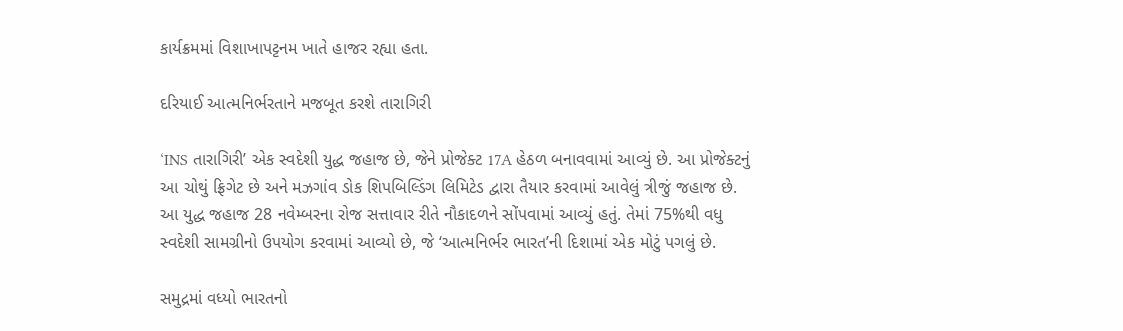કાર્યક્રમમાં વિશાખાપટ્ટનમ ખાતે હાજર રહ્યા હતા.

દરિયાઈ આત્મનિર્ભરતાને મજબૂત કરશે તારાગિરી

‘INS તારાગિરી’ એક સ્વદેશી યુદ્ધ જહાજ છે, જેને પ્રોજેક્ટ 17A હેઠળ બનાવવામાં આવ્યું છે. આ પ્રોજેક્ટનું આ ચોથું ફ્રિગેટ છે અને મઝગાંવ ડોક શિપબિલ્ડિંગ લિમિટેડ દ્વારા તૈયાર કરવામાં આવેલું ત્રીજું જહાજ છે. આ યુદ્ધ જહાજ 28 નવેમ્બરના રોજ સત્તાવાર રીતે નૌકાદળને સોંપવામાં આવ્યું હતું. તેમાં 75%થી વધુ સ્વદેશી સામગ્રીનો ઉપયોગ કરવામાં આવ્યો છે, જે ‘આત્મનિર્ભર ભારત’ની દિશામાં એક મોટું પગલું છે.

સમુદ્રમાં વધ્યો ભારતનો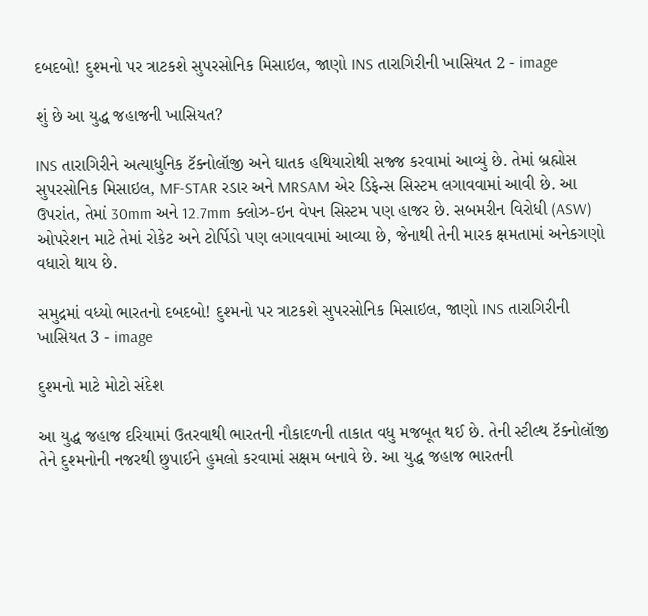દબદબો! દુશ્મનો પર ત્રાટકશે સુપરસોનિક મિસાઇલ, જાણો INS તારાગિરીની ખાસિયત 2 - image

શું છે આ યુદ્ધ જહાજની ખાસિયત?

INS તારાગિરીને અત્યાધુનિક ટૅક્નોલૉજી અને ઘાતક હથિયારોથી સજ્જ કરવામાં આવ્યું છે. તેમાં બ્રહ્મોસ સુપરસોનિક મિસાઇલ, MF-STAR રડાર અને MRSAM એર ડિફેન્સ સિસ્ટમ લગાવવામાં આવી છે. આ ઉપરાંત, તેમાં 30mm અને 12.7mm ક્લોઝ-ઇન વેપન સિસ્ટમ પણ હાજર છે. સબમરીન વિરોધી (ASW) ઓપરેશન માટે તેમાં રોકેટ અને ટોર્પિડો પણ લગાવવામાં આવ્યા છે, જેનાથી તેની મારક ક્ષમતામાં અનેકગણો વધારો થાય છે.

સમુદ્રમાં વધ્યો ભારતનો દબદબો! દુશ્મનો પર ત્રાટકશે સુપરસોનિક મિસાઇલ, જાણો INS તારાગિરીની ખાસિયત 3 - image

દુશ્મનો માટે મોટો સંદેશ

આ યુદ્ધ જહાજ દરિયામાં ઉતરવાથી ભારતની નૌકાદળની તાકાત વધુ મજબૂત થઈ છે. તેની સ્ટીલ્થ ટૅક્નોલૉજી તેને દુશ્મનોની નજરથી છુપાઈને હુમલો કરવામાં સક્ષમ બનાવે છે. આ યુદ્ધ જહાજ ભારતની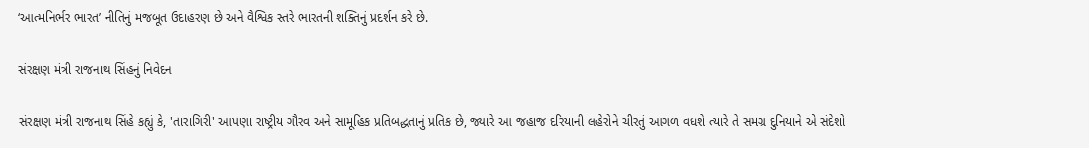‘આત્મનિર્ભર ભારત’ નીતિનું મજબૂત ઉદાહરણ છે અને વૈશ્વિક સ્તરે ભારતની શક્તિનું પ્રદર્શન કરે છે.

સંરક્ષણ મંત્રી રાજનાથ સિંહનું નિવેદન

સંરક્ષણ મંત્રી રાજનાથ સિંહે કહ્યું કે, 'તારાગિરી' આપણા રાષ્ટ્રીય ગૌરવ અને સામૂહિક પ્રતિબદ્ધતાનું પ્રતિક છે, જ્યારે આ જહાજ દરિયાની લહેરોને ચીરતું આગળ વધશે ત્યારે તે સમગ્ર દુનિયાને એ સંદેશો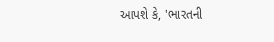આપશે કે, 'ભારતની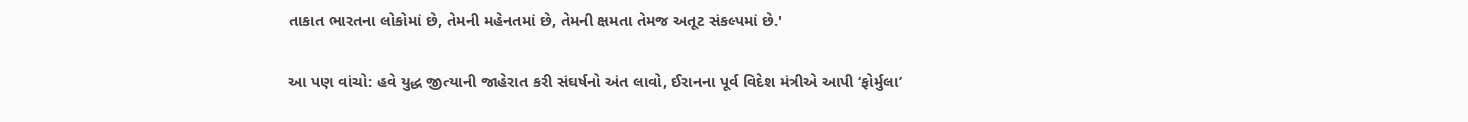તાકાત ભારતના લોકોમાં છે, તેમની મહેનતમાં છે, તેમની ક્ષમતા તેમજ અતૂટ સંકલ્પમાં છે.'

આ પણ વાંચો: હવે યુદ્ધ જીત્યાની જાહેરાત કરી સંઘર્ષનો અંત લાવો, ઈરાનના પૂર્વ વિદેશ મંત્રીએ આપી ‘ફોર્મુલા’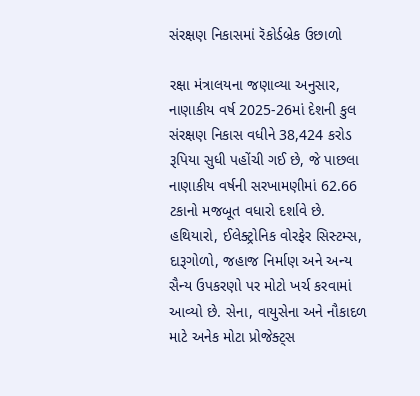સંરક્ષણ નિકાસમાં રૅકોર્ડબ્રેક ઉછાળો

રક્ષા મંત્રાલયના જણાવ્યા અનુસાર, નાણાકીય વર્ષ 2025-26માં દેશની કુલ સંરક્ષણ નિકાસ વધીને 38,424 કરોડ રૂપિયા સુધી પહોંચી ગઈ છે, જે પાછલા નાણાકીય વર્ષની સરખામણીમાં 62.66 ટકાનો મજબૂત વધારો દર્શાવે છે. હથિયારો, ઈલેક્ટ્રોનિક વોરફેર સિસ્ટમ્સ, દારૂગોળો, જહાજ નિર્માણ અને અન્ય સૈન્ય ઉપકરણો પર મોટો ખર્ચ કરવામાં આવ્યો છે. સેના, વાયુસેના અને નૌકાદળ માટે અનેક મોટા પ્રોજેક્ટ્સ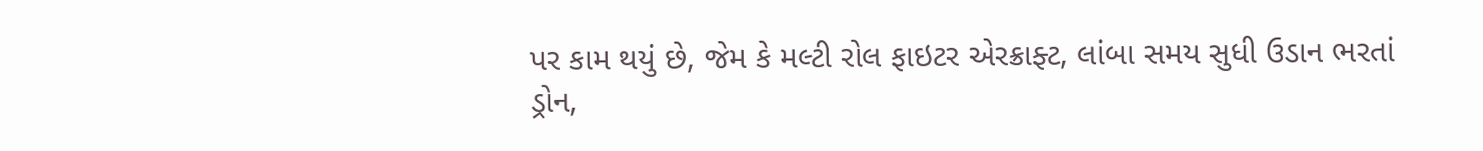પર કામ થયું છે, જેમ કે મલ્ટી રોલ ફાઇટર એરક્રાફ્ટ, લાંબા સમય સુધી ઉડાન ભરતાં ડ્રોન,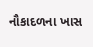નૌકાદળના ખાસ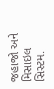જહાજો અને મિસાઇલ સિસ્ટમ.